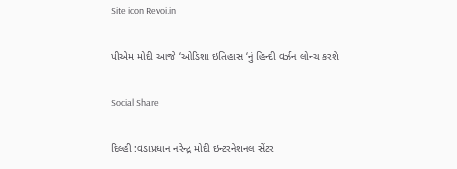Site icon Revoi.in

પીએમ મોદી આજે ‘ઓડિશા ઇતિહાસ ‘નું હિન્દી વર્ઝન લોન્ચ કરશે

Social Share

દિલ્હી :વડાપ્રધાન નરેન્દ્ર મોદી ઇન્ટરનેશનલ સેંટર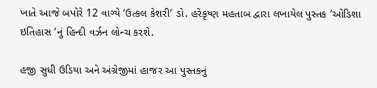ખાતે આજે બપોરે 12 વાગ્યે ‘ઉત્કલ કેશરી’ ડો. હરેકૃષ્ણ મહતાબ દ્વારા લખાયેલ પુસ્તક ‘ઓડિશા ઇતિહાસ ‘નું હિન્દી વર્ઝન લોન્ચ કરશે.

હજી સુધી ઉડિયા અને અંગ્રેજીમાં હાજર આ પુસ્તકનું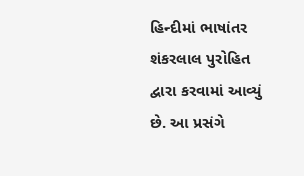હિન્દીમાં ભાષાંતર શંકરલાલ પુરોહિત દ્વારા કરવામાં આવ્યું છે. આ પ્રસંગે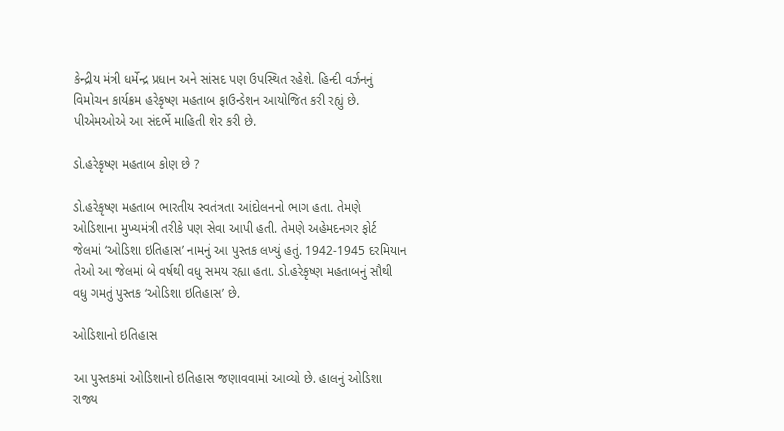કેન્દ્રીય મંત્રી ધર્મેન્દ્ર પ્રધાન અને સાંસદ પણ ઉપસ્થિત રહેશે. હિન્દી વર્ઝનનું  વિમોચન કાર્યક્રમ હરેકૃષ્ણ મહતાબ ફાઉન્ડેશન આયોજિત કરી રહ્યું છે. પીએમઓએ આ સંદર્ભે માહિતી શેર કરી છે.

ડો.હરેકૃષ્ણ મહતાબ કોણ છે ?

ડો.હરેકૃષ્ણ મહતાબ ભારતીય સ્વતંત્રતા આંદોલનનો ભાગ હતા. તેમણે ઓડિશાના મુખ્યમંત્રી તરીકે પણ સેવા આપી હતી. તેમણે અહેમદનગર ફોર્ટ જેલમાં ‘ઓડિશા ઇતિહાસ’ નામનું આ પુસ્તક લખ્યું હતું. 1942-1945 દરમિયાન તેઓ આ જેલમાં બે વર્ષથી વધુ સમય રહ્યા હતા. ડો.હરેકૃષ્ણ મહતાબનું સૌથી વધુ ગમતું પુસ્તક ‘ઓડિશા ઇતિહાસ’ છે.

ઓડિશાનો ઇતિહાસ

આ પુસ્તકમાં ઓડિશાનો ઇતિહાસ જણાવવામાં આવ્યો છે. હાલનું ઓડિશા રાજ્ય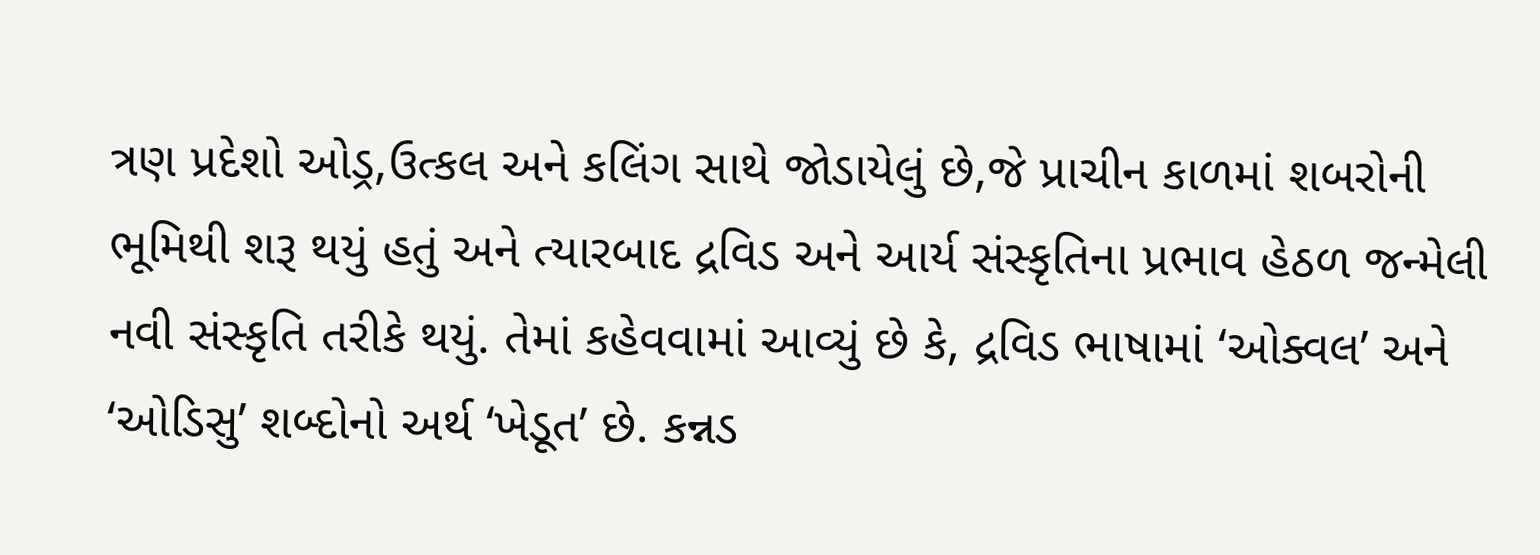ત્રણ પ્રદેશો ઓડ્ર,ઉત્કલ અને કલિંગ સાથે જોડાયેલું છે,જે પ્રાચીન કાળમાં શબરોની ભૂમિથી શરૂ થયું હતું અને ત્યારબાદ દ્રવિડ અને આર્ય સંસ્કૃતિના પ્રભાવ હેઠળ જન્મેલી નવી સંસ્કૃતિ તરીકે થયું. તેમાં કહેવવામાં આવ્યું છે કે, દ્રવિડ ભાષામાં ‘ઓક્વલ’ અને ‘ઓડિસુ’ શબ્દોનો અર્થ ‘ખેડૂત’ છે. કન્નડ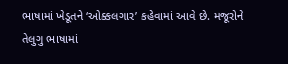ભાષામાં ખેડૂતને ‘ઓક્કલગાર’ કહેવામાં આવે છે. મજૂરોને તેલુગુ ભાષામાં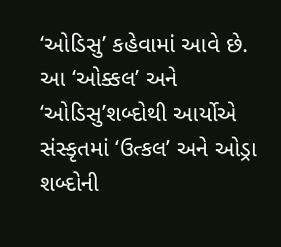‘ઓડિસુ’ કહેવામાં આવે છે. આ ‘ઓક્કલ’ અને ‘ઓડિસુ’શબ્દોથી આર્યોએ સંસ્કૃતમાં ‘ઉત્કલ’ અને ઓડ્રા શબ્દોની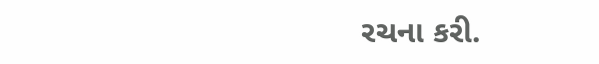રચના કરી.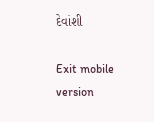દેવાંશી

Exit mobile version